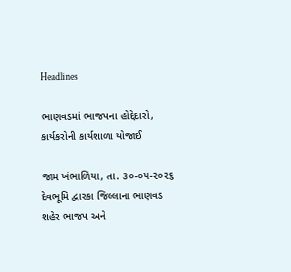Headlines

ભાણવડમાં ભાજપના હોદ્દેદારો, કાર્યકરોની કાર્યશાળા યોજાઈ

જામ ખંભાળિયા, તા. ૩૦-૦૫-૨૦૨૬        દેવભૂમિ દ્વારકા જિલ્લાના ભાણવડ શહેર ભાજપ અને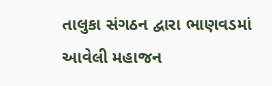તાલુકા સંગઠન દ્વારા ભાણવડમાં આવેલી મહાજન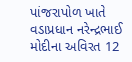પાંજરાપોળ ખાતે વડાપ્રધાન નરેન્દ્રભાઈ મોદીના અવિરત 12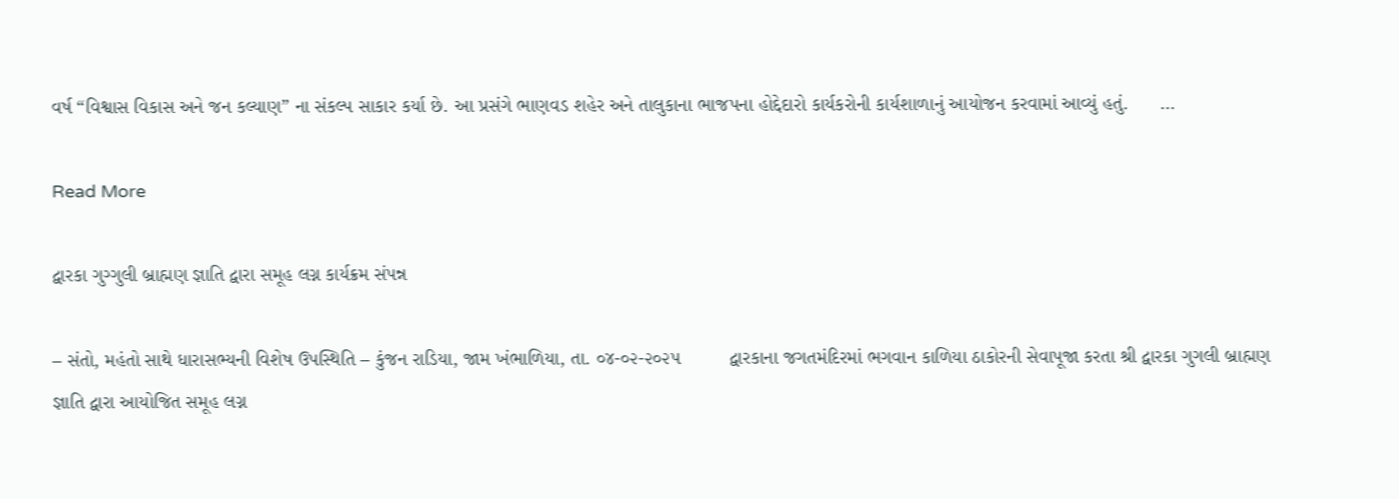વર્ષ “વિશ્વાસ વિકાસ અને જન કલ્યાણ” ના સંકલ્પ સાકાર કર્યા છે. આ પ્રસંગે ભાણવડ શહેર અને તાલુકાના ભાજપના હોદ્દેદારો કાર્યકરોની કાર્યશાળાનું આયોજન કરવામાં આવ્યું હતું.      …

Read More

દ્વારકા ગુગ્ગુલી બ્રાહ્મણ જ્ઞાતિ દ્વારા સમૂહ લગ્ન કાર્યક્રમ સંપન્ન

– સંતો, મહંતો સાથે ધારાસભ્યની વિશેષ ઉપસ્થિતિ – કુંજન રાડિયા, જામ ખંભાળિયા, તા. ૦૪-૦૨-૨૦૨૫         દ્વારકાના જગતમંદિરમાં ભગવાન કાળિયા ઠાકોરની સેવાપૂજા કરતા શ્રી દ્વારકા ગુગલી બ્રાહ્મણ જ્ઞાતિ દ્વારા આયોજિત સમૂહ લગ્ન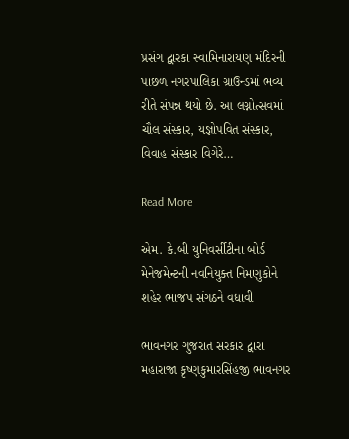પ્રસંગ દ્વારકા સ્વામિનારાયણ મંદિરની પાછળ નગરપાલિકા ગ્રાઉન્ડમાં ભવ્ય રીતે સંપન્ન થયો છે. આ લગ્નોત્સવમાં ચૌલ સંસ્કાર, યજ્ઞોપવિત સંસ્કાર, વિવાહ સંસ્કાર વિગેરે…

Read More

એમ. કે.બી યુનિવર્સીટીના બોર્ડ મેનેજમેન્ટની નવનિયુક્ત નિમણુકોને શહેર ભાજપ સંગઠને વધાવી

ભાવનગર ગુજરાત સરકાર દ્વારા મહારાજા કૃષ્ણકુમારસિંહજી ભાવનગર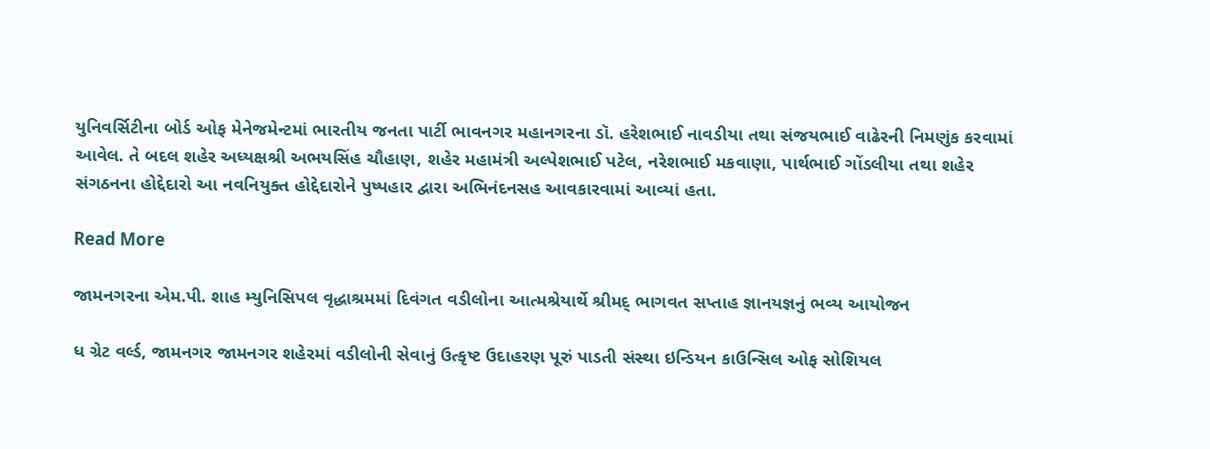યુનિવર્સિટીના બોર્ડ ઓફ મેનેજમેન્ટમાં ભારતીય જનતા પાર્ટી ભાવનગર મહાનગરના ડૉ. હરેશભાઈ નાવડીયા તથા સંજયભાઈ વાઢેરની નિમણુંક કરવામાં આવેલ. તે બદલ શહેર અધ્યક્ષશ્રી અભયસિંહ ચૌહાણ, શહેર મહામંત્રી અલ્પેશભાઈ પટેલ, નરેશભાઈ મકવાણા, પાર્થભાઈ ગોંડલીયા તથા શહેર સંગઠનના હોદ્દેદારો આ નવનિયુક્ત હોદ્દેદારોને પુષ્પહાર દ્વારા અભિનંદનસહ આવકારવામાં આવ્યાં હતા.

Read More

જામનગરના એમ.પી. શાહ મ્યુનિસિપલ વૃદ્ધાશ્રમમાં દિવંગત વડીલોના આત્મશ્રેયાર્થે શ્રીમદ્ ભાગવત સપ્તાહ જ્ઞાનયજ્ઞનું ભવ્ય આયોજન

ધ ગ્રેટ વર્લ્ડ, જામનગર જામનગર શહેરમાં વડીલોની સેવાનું ઉત્કૃષ્ટ ઉદાહરણ પૂરું પાડતી સંસ્થા ઇન્ડિયન કાઉન્સિલ ઓફ સોશિયલ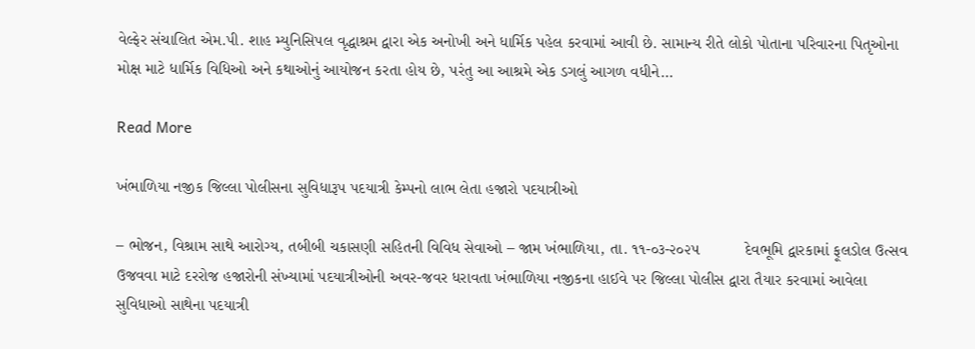વેલ્ફેર સંચાલિત એમ.પી. શાહ મ્યુનિસિપલ વૃદ્ધાશ્રમ દ્વારા એક અનોખી અને ધાર્મિક પહેલ કરવામાં આવી છે. સામાન્ય રીતે લોકો પોતાના પરિવારના પિતૃઓના મોક્ષ માટે ધાર્મિક વિધિઓ અને કથાઓનું આયોજન કરતા હોય છે, પરંતુ આ આશ્રમે એક ડગલું આગળ વધીને…

Read More

ખંભાળિયા નજીક જિલ્લા પોલીસના સુવિધારૂપ પદયાત્રી કેમ્પનો લાભ લેતા હજારો પદયાત્રીઓ

– ભોજન, વિશ્રામ સાથે આરોગ્ય, તબીબી ચકાસણી સહિતની વિવિધ સેવાઓ – જામ ખંભાળિયા, તા. ૧૧-૦૩-૨૦૨૫          દેવભૂમિ દ્વારકામાં ફૂલડોલ ઉત્સવ ઉજવવા માટે દરરોજ હજારોની સંખ્યામાં પદયાત્રીઓની અવર-જવર ધરાવતા ખંભાળિયા નજીકના હાઈવે પર જિલ્લા પોલીસ દ્વારા તૈયાર કરવામાં આવેલા સુવિધાઓ સાથેના પદયાત્રી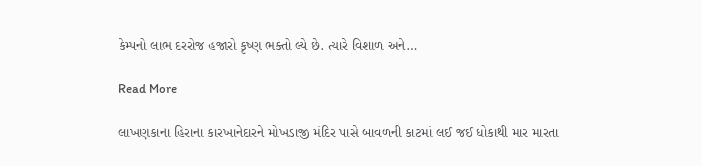કેમ્પનો લાભ દરરોજ હજારો કૃષ્ણ ભક્તો લ્યે છે. ત્યારે વિશાળ અને…

Read More

લાખણકાના હિરાના કારખાનેદારને મોખડાજી મંદિર પાસે બાવળની કાટમાં લઈ જઈ ધોકાથી માર મારતા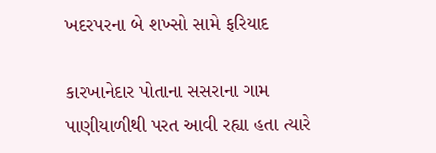ખદરપરના બે શખ્સો સામે ફરિયાદ

કારખાનેદાર પોતાના સસરાના ગામ પાણીયાળીથી પરત આવી રહ્યા હતા ત્યારે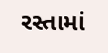રસ્તામાં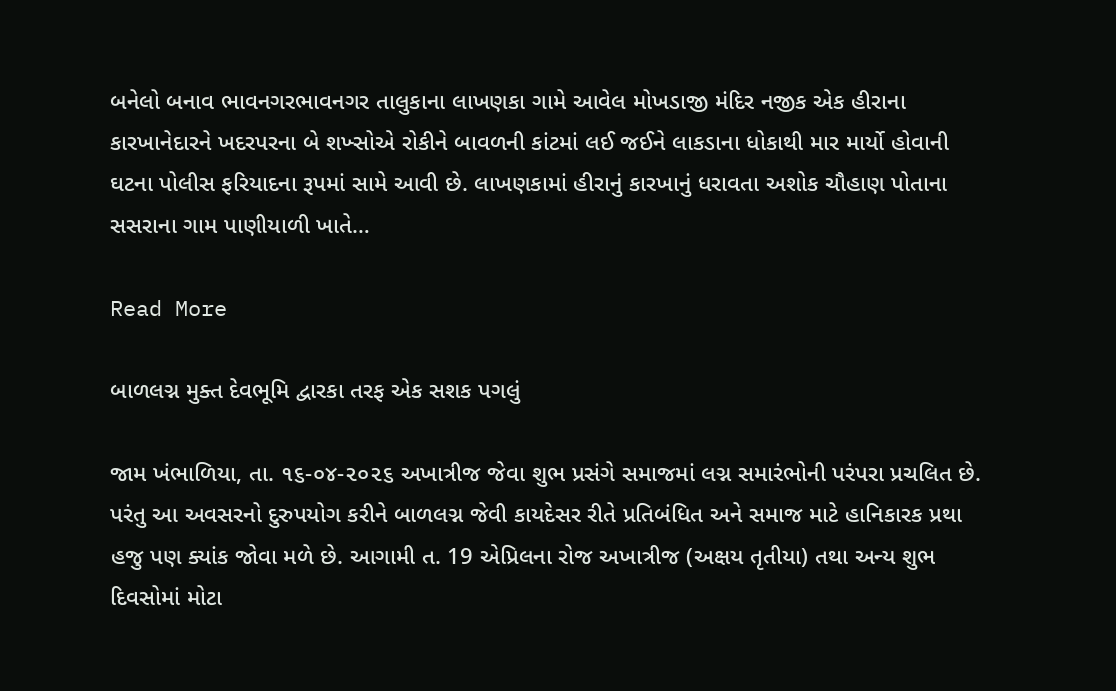બનેલો બનાવ ભાવનગરભાવનગર તાલુકાના લાખણકા ગામે આવેલ મોખડાજી મંદિર નજીક એક હીરાના કારખાનેદારને ખદરપરના બે શખ્સોએ રોકીને બાવળની કાંટમાં લઈ જઈને લાકડાના ધોકાથી માર માર્યો હોવાની ઘટના પોલીસ ફરિયાદના રૂપમાં સામે આવી છે. લાખણકામાં હીરાનું કારખાનું ધરાવતા અશોક ચૌહાણ પોતાના સસરાના ગામ પાણીયાળી ખાતે…

Read More

બાળલગ્ન મુક્ત દેવભૂમિ દ્વારકા તરફ એક સશક પગલું

જામ ખંભાળિયા, તા. ૧૬-૦૪-૨૦૨૬ અખાત્રીજ જેવા શુભ પ્રસંગે સમાજમાં લગ્ન સમારંભોની પરંપરા પ્રચલિત છે. પરંતુ આ અવસરનો દુરુપયોગ કરીને બાળલગ્ન જેવી કાયદેસર રીતે પ્રતિબંધિત અને સમાજ માટે હાનિકારક પ્રથા હજુ પણ ક્યાંક જોવા મળે છે. આગામી ત. 19 એપ્રિલના રોજ અખાત્રીજ (અક્ષય તૃતીયા) તથા અન્ય શુભ દિવસોમાં મોટા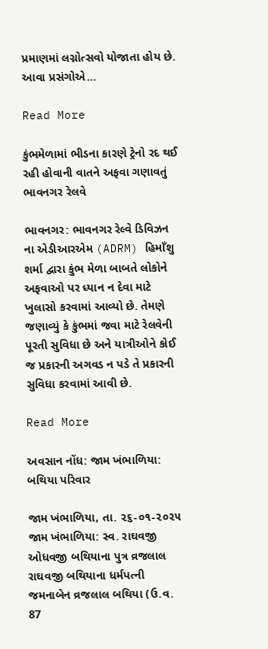પ્રમાણમાં લગ્નોત્સવો યોજાતા હોય છે. આવા પ્રસંગોએ…

Read More

કુંભમેળામાં ભીડના કારણે ટ્રેનો રદ થઈ રહી હોવાની વાતને અફવા ગણાવતું ભાવનગર રેલવે

ભાવનગર: ભાવનગર રેલ્વે ડિવિઝન ના એડીઆરએમ (ADRM) હિમાઁશુ શર્મા દ્વારા કુંભ મેળા બાબતે લોકોને અફવાઓ પર ધ્યાન ન દેવા માટે ખુલાસો કરવામાં આવ્યો છે. તેમણે જણાવ્યું કે કુંભમાં જવા માટે રેલવેની પૂરતી સુવિધા છે અને યાત્રીઓને કોઈ જ પ્રકારની અગવડ ન પડે તે પ્રકારની સુવિધા કરવામાં આવી છે.

Read More

અવસાન નોંધ: જામ ખંભાળિયા: બથિયા પરિવાર

જામ ખંભાળિયા, તા. ૨૬-૦૧-૨૦૨૫ જામ ખંભાળિયા: સ્વ. રાઘવજી ઓધવજી બથિયાના પુત્ર વ્રજલાલ રાઘવજી બથિયાના ધર્મપત્ની જમનાબેન વ્રજલાલ બથિયા (ઉ.વ. 87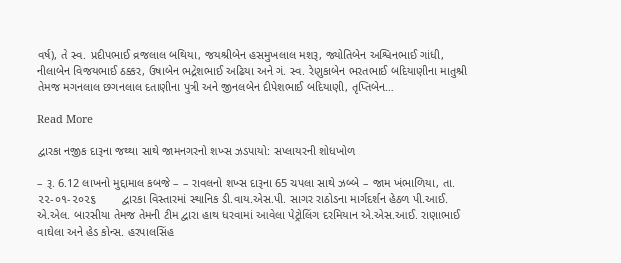વર્ષ), તે સ્વ. પ્રદીપભાઈ વ્રજલાલ બથિયા, જયશ્રીબેન હસમુખલાલ મશરૂ, જ્યોતિબેન અશ્વિનભાઈ ગાંધી, નીલાબેન વિજયભાઈ ઠક્કર, ઉષાબેન ભદ્રેશભાઈ અઢિયા અને ગં. સ્વ. રેણુકાબેન ભરતભાઈ બદિયાણીના માતુશ્રી તેમજ મગનલાલ છગનલાલ દતાણીના પુત્રી અને જીનલબેન દીપેશભાઈ બદિયાણી, તૃપ્તિબેન…

Read More

દ્વારકા નજીક દારૂના જથ્થા સાથે જામનગરનો શખ્સ ઝડપાયો: સપ્લાયરની શોધખોળ

– રૂ. 6.12 લાખનો મુદ્દામાલ કબજે – – રાવલનો શખ્સ દારૂના 65 ચપલા સાથે ઝબ્બે – જામ ખંભાળિયા, તા. ૨૨-૦૧-૨૦૨૬        દ્વારકા વિસ્તારમાં સ્થાનિક ડી.વાય.એસ.પી. સાગર રાઠોડના માર્ગદર્શન હેઠળ પી.આઈ. એ.એલ. બારસીયા તેમજ તેમની ટીમ દ્વારા હાથ ધરવામાં આવેલા પેટ્રોલિંગ દરમિયાન એ.એસ.આઈ. રાણાભાઈ વાઘેલા અને હેડ કોન્સ. હરપાલસિંહ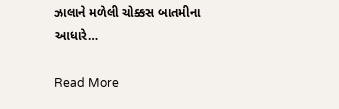ઝાલાને મળેલી ચોક્કસ બાતમીના આધારે…

Read More